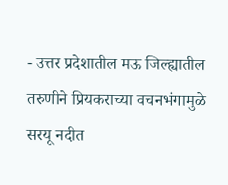- उत्तर प्रदेशातील मऊ जिल्ह्यातील तरुणीने प्रियकराच्या वचनभंगामुळे सरयू नदीत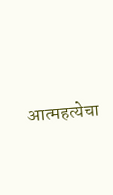आत्महत्येचा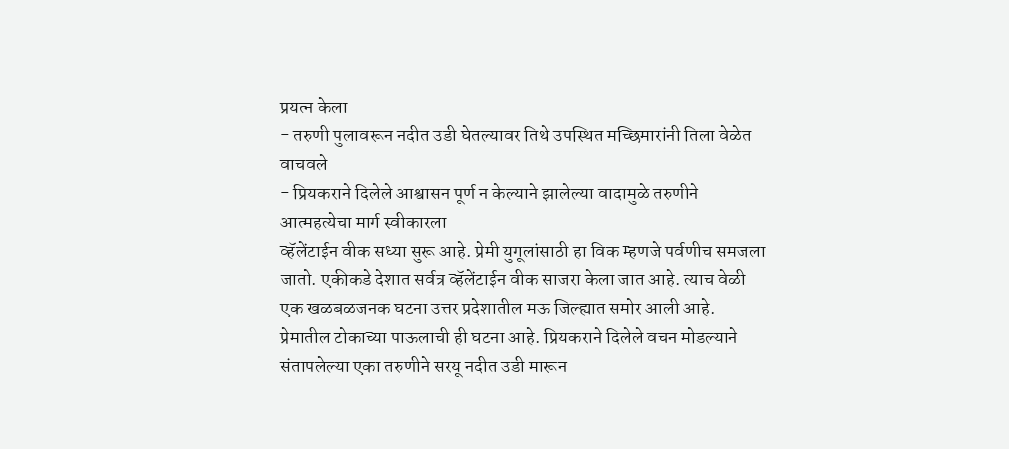प्रयत्न केला
- तरुणी पुलावरून नदीत उडी घेतल्यावर तिथे उपस्थित मच्छिमारांनी तिला वेळेत वाचवले
- प्रियकराने दिलेले आश्वासन पूर्ण न केल्याने झालेल्या वादामुळे तरुणीने आत्महत्येचा मार्ग स्वीकारला
व्हॅलेंटाईन वीक सध्या सुरू आहे. प्रेमी युगूलांसाठी हा विक म्हणजे पर्वणीच समजला जातो. एकीकडे देशात सर्वत्र व्हॅलेंटाईन वीक साजरा केला जात आहे. त्याच वेळी एक खळबळजनक घटना उत्तर प्रदेशातील मऊ जिल्ह्यात समोर आली आहे. प्रेमातील टोकाच्या पाऊलाची ही घटना आहे. प्रियकराने दिलेले वचन मोडल्याने संतापलेल्या एका तरुणीने सरयू नदीत उडी मारून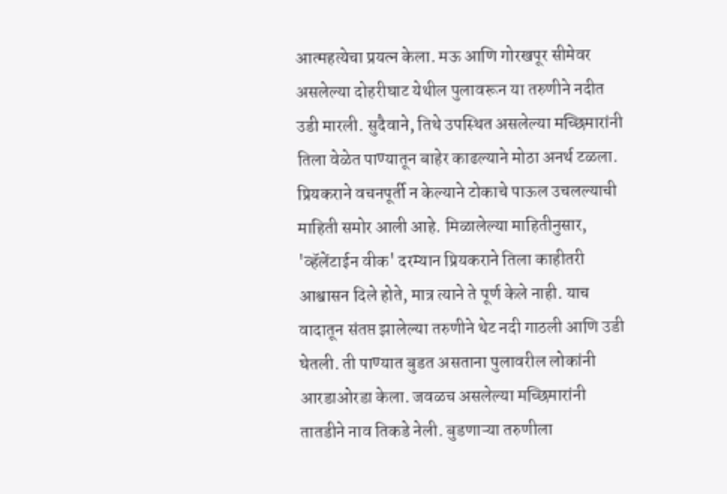आत्महत्येचा प्रयत्न केला. मऊ आणि गोरखपूर सीमेवर असलेल्या दोहरीघाट येथील पुलावरून या तरुणीने नदीत उडी मारली. सुदैवाने, तिथे उपस्थित असलेल्या मच्छिमारांनी तिला वेळेत पाण्यातून बाहेर काढल्याने मोठा अनर्थ टळला.
प्रियकराने वचनपूर्ती न केल्याने टोकाचे पाऊल उचलल्याची माहिती समोर आली आहे. मिळालेल्या माहितीनुसार, 'व्हॅलेंटाईन वीक' दरम्यान प्रियकराने तिला काहीतरी आश्वासन दिले होते, मात्र त्याने ते पूर्ण केले नाही. याच वादातून संतप्त झालेल्या तरुणीने थेट नदी गाठली आणि उडी घेतली. ती पाण्यात बुडत असताना पुलावरील लोकांनी आरडाओरडा केला. जवळच असलेल्या मच्छिमारांनी तातडीने नाव तिकडे नेली. बुडणाऱ्या तरुणीला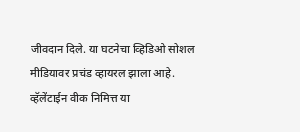जीवदान दिले. या घटनेचा व्हिडिओ सोशल मीडियावर प्रचंड व्हायरल झाला आहे.
व्हॅलेंटाईन वीक निमित्त या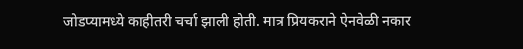जोडप्यामध्ये काहीतरी चर्चा झाली होती. मात्र प्रियकराने ऐनवेळी नकार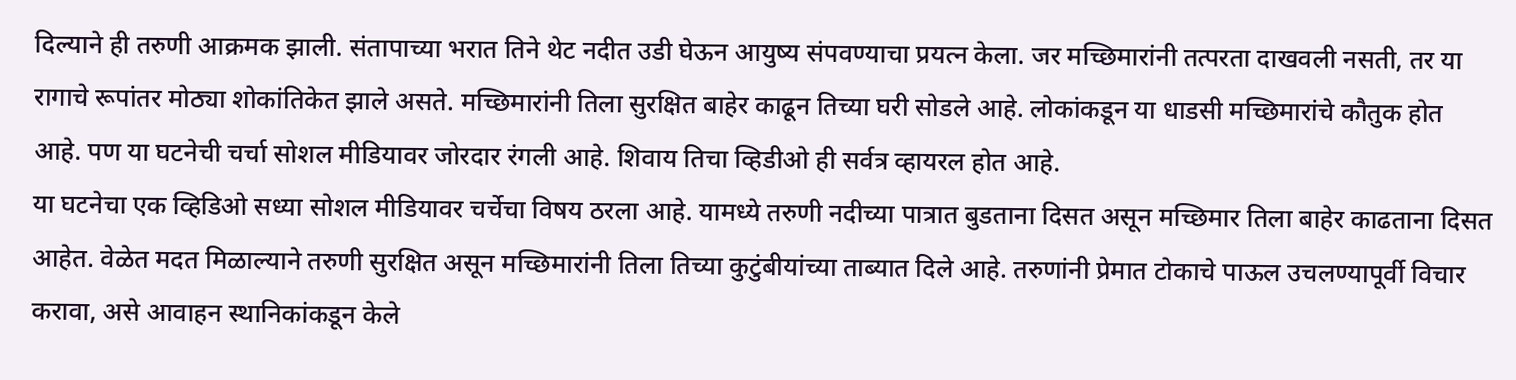दिल्याने ही तरुणी आक्रमक झाली. संतापाच्या भरात तिने थेट नदीत उडी घेऊन आयुष्य संपवण्याचा प्रयत्न केला. जर मच्छिमारांनी तत्परता दाखवली नसती, तर या रागाचे रूपांतर मोठ्या शोकांतिकेत झाले असते. मच्छिमारांनी तिला सुरक्षित बाहेर काढून तिच्या घरी सोडले आहे. लोकांकडून या धाडसी मच्छिमारांचे कौतुक होत आहे. पण या घटनेची चर्चा सोशल मीडियावर जोरदार रंगली आहे. शिवाय तिचा व्हिडीओ ही सर्वत्र व्हायरल होत आहे.
या घटनेचा एक व्हिडिओ सध्या सोशल मीडियावर चर्चेचा विषय ठरला आहे. यामध्ये तरुणी नदीच्या पात्रात बुडताना दिसत असून मच्छिमार तिला बाहेर काढताना दिसत आहेत. वेळेत मदत मिळाल्याने तरुणी सुरक्षित असून मच्छिमारांनी तिला तिच्या कुटुंबीयांच्या ताब्यात दिले आहे. तरुणांनी प्रेमात टोकाचे पाऊल उचलण्यापूर्वी विचार करावा, असे आवाहन स्थानिकांकडून केले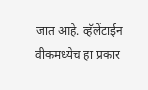जात आहे. व्हॅलेंटाईन वीकमध्येच हा प्रकार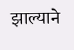झाल्याने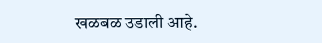खळबळ उडाली आहे.